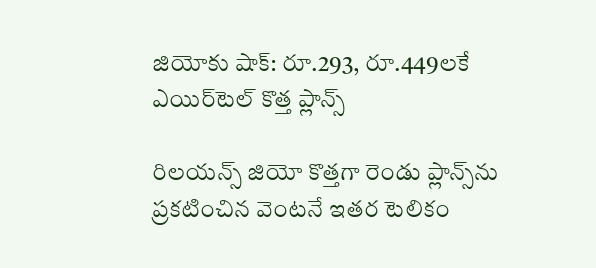జియోకు షాక్: రూ.293, రూ.449లకే ఎయిర్‌టెల్ కొత్త ప్లాన్స్

రిలయన్స్ జియో కొత్తగా రెండు ప్లాన్స్‌ను ప్రకటించిన వెంటనే ఇతర టెలికం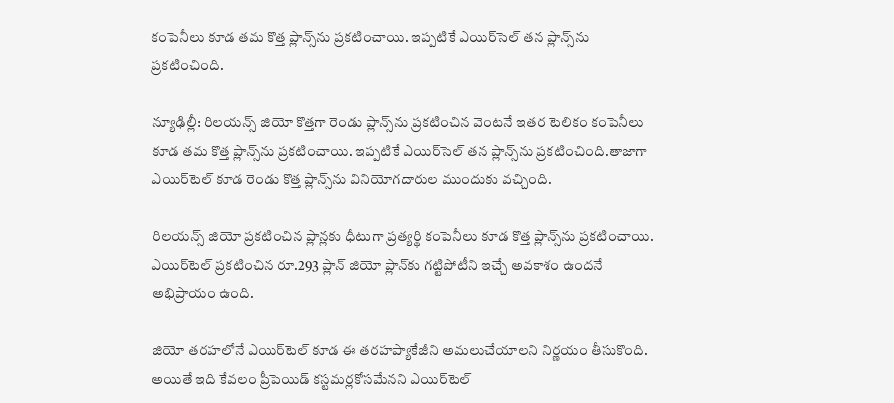కంపెనీలు కూడ తమ కొత్త ప్లాన్స్‌ను ప్రకటించాయి. ఇప్పటికే ఎయిర్‌సెల్ తన ప్లాన్స్‌ను ప్రకటించింది.

న్యూఢిల్లీ: రిలయన్స్ జియో కొత్తగా రెండు ప్లాన్స్‌ను ప్రకటించిన వెంటనే ఇతర టెలికం కంపెనీలు కూడ తమ కొత్త ప్లాన్స్‌ను ప్రకటించాయి. ఇప్పటికే ఎయిర్‌సెల్ తన ప్లాన్స్‌ను ప్రకటించింది.తాజాగా ఎయిర్‌టెల్ కూడ రెండు కొత్త ప్లాన్స్‌ను వినియోగదారుల ముందుకు వచ్చింది.

రిలయన్స్ జియో ప్రకటించిన ప్లాన్లకు ధీటుగా ప్రత్యర్థి కంపెనీలు కూడ కొత్త ప్లాన్స్‌ను ప్రకటించాయి. ఎయిర్‌టెల్ ప్రకటించిన రూ.293 ప్లాన్ జియో ప్లాన్‌కు గట్టిపోటీని ఇచ్చే అవకాశం ఉందనే అభిప్రాయం ఉంది.

జియో తరహలోనే ఎయిర్‌టెల్ కూడ ఈ తరహప్యాకేజీని అమలుచేయాలని నిర్ణయం తీసుకొంది. అయితే ఇది కేవలం ప్రీపెయిడ్ కస్టమర్లకోసమేనని ఎయిర్‌టెల్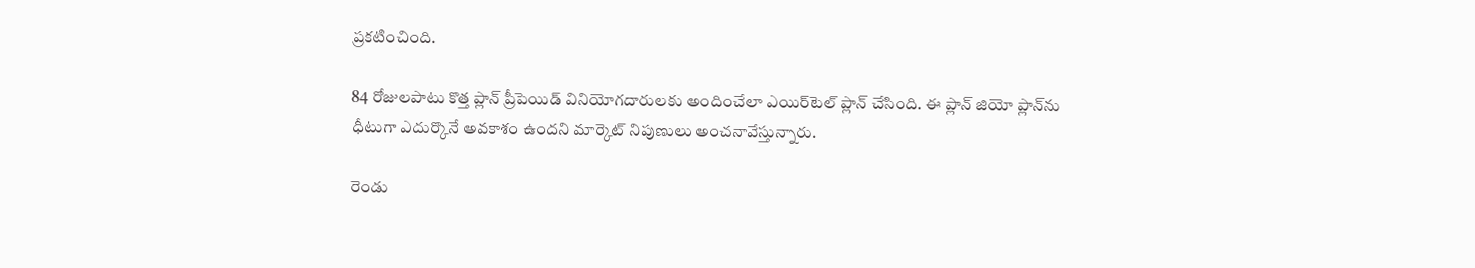ప్రకటించింది.

84 రోజులపాటు కొత్త ప్లాన్ ప్రీపెయిడ్ వినియోగదారులకు అందించేలా ఎయిర్‌టెల్ ప్లాన్ చేసింది. ఈ ప్లాన్ జియో ప్లాన్‌ను ధీటుగా ఎదుర్కొనే అవకాశం ఉందని మార్కెట్ నిపుణులు అంచనావేస్తున్నారు.

రెండు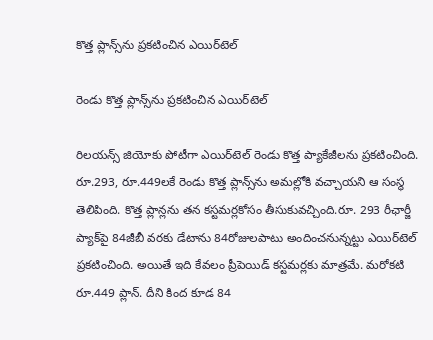కొత్త ప్లాన్స్‌ను ప్రకటించిన ఎయిర్‌టెల్

రెండు కొత్త ప్లాన్స్‌ను ప్రకటించిన ఎయిర్‌టెల్

రిలయన్స్ జియోకు పోటీగా ఎయిర్‌టెల్ రెండు కొత్త ప్యాకేజీలను ప్రకటించింది. రూ.293, రూ.449లకే రెండు కొత్త ప్లాన్స్‌ను అమల్లోకి వచ్చాయని ఆ సంస్థ తెలిపింది. కొత్త ప్లాన్లను తన కస్టమర్లకోసం తీసుకువచ్చింది.రూ. 293 రీఛార్జీ ప్యాక్‌పై 84జీబీ వరకు డేటాను 84రోజులపాటు అందించనున్నట్టు ఎయిర్‌టెల్ ప్రకటించింది. అయితే ఇది కేవలం ప్రీపెయిడ్ కస్టమర్లకు మాత్రమే. మరోకటి రూ.449 ప్లాన్. దీని కింద కూడ 84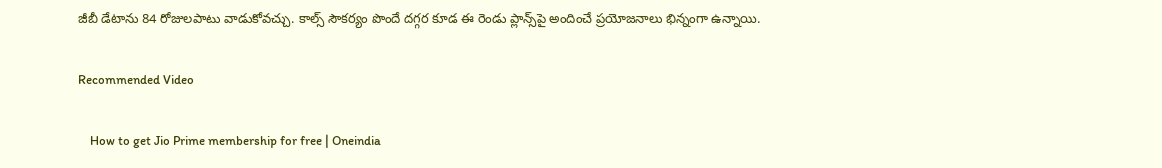జీబీ డేటాను 84 రోజులపాటు వాడుకోవచ్చు. కాల్స్ సౌకర్యం పొందే దగ్గర కూడ ఈ రెండు ప్లాన్స్‌పై అందించే ప్రయోజనాలు భిన్నంగా ఉన్నాయి.

Recommended Video

    How to get Jio Prime membership for free | Oneindia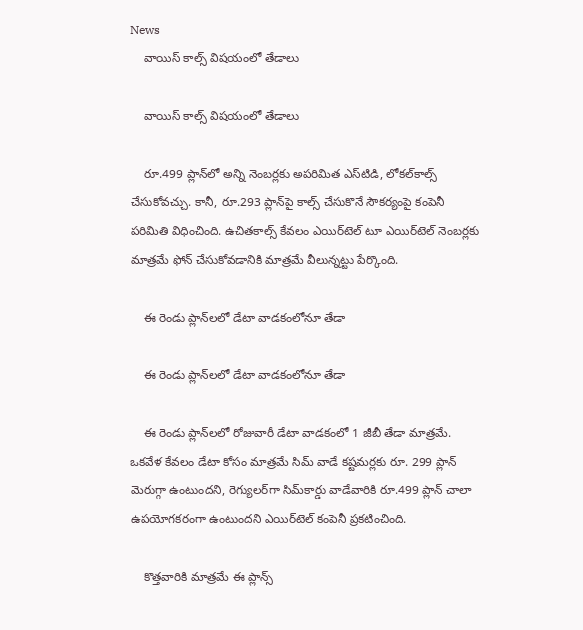News
    వాయిస్ కాల్స్ విషయంలో తేడాలు

    వాయిస్ కాల్స్ విషయంలో తేడాలు

    రూ.499 ప్లాన్‌లో అన్ని నెంబర్లకు అపరిమిత ఎస్‌టిడి, లోకల్‌కాల్స్ చేసుకోవచ్చు. కానీ, రూ.293 ప్లాన్‌పై కాల్స్ చేసుకొనే సౌకర్యంపై కంపెనీ పరిమితి విధించింది. ఉచితకాల్స్ కేవలం ఎయిర్‌టెల్ టూ ఎయిర్‌టెల్ నెంబర్లకు మాత్రమే ఫోన్ చేసుకోవడానికి మాత్రమే వీలున్నట్టు పేర్కొంది.

    ఈ రెండు ప్లాన్‌లలో డేటా వాడకంలోనూ తేడా

    ఈ రెండు ప్లాన్‌లలో డేటా వాడకంలోనూ తేడా

    ఈ రెండు ప్లాన్‌లలో రోజువారీ డేటా వాడకంలో 1 జీబీ తేడా మాత్రమే. ఒకవేళ కేవలం డేటా కోసం మాత్రమే సిమ్ వాడే కష్టమర్లకు రూ. 299 ప్లాన్ మెరుగ్గా ఉంటుందని, రెగ్యులర్‌గా సిమ్‌కార్డు వాడేవారికి రూ.499 ప్లాన్ చాలా ఉపయోగకరంగా ఉంటుందని ఎయిర్‌టెల్ కంపెనీ ప్రకటించింది.

    కొత్తవారికి మాత్రమే ఈ ప్లాన్స్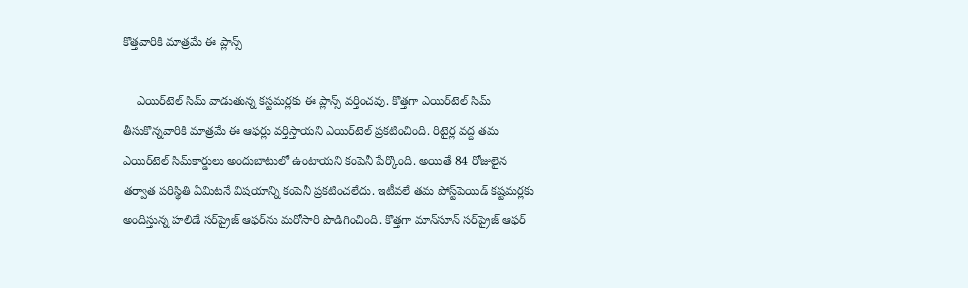కొత్తవారికి మాత్రమే ఈ ప్లాన్స్

    ఎయిర్‌టెల్ సిమ్ వాడుతున్న కస్టమర్లకు ఈ ప్లాన్స్ వర్తించవు. కొత్తగా ఎయిర్‌టెల్ సిమ్ తీసుకొన్నవారికి మాత్రమే ఈ ఆఫర్లు వర్తిస్తాయని ఎయిర్‌టెల్ ప్రకటించింది. రిటైర్ల వద్ద తమ ఎయిర్‌టెల్ సిమ్‌కార్డులు అందుబాటులో ఉంటాయని కంపెనీ పేర్కొంది. అయితే 84 రోజులైన తర్వాత పరిస్థితి ఏమిటనే విషయాన్ని కంపెనీ ప్రకటించలేదు. ఇటీవలే తమ పోస్ట్‌పెయిడ్ కష్టమర్లకు అందిస్తున్న హలిడే సర్‌ప్రైజ్ ఆఫర్‌ను మరోసారి పొడిగించింది. కొత్తగా మాన్‌సూన్ సర్‌ప్రైజ్ ఆఫర్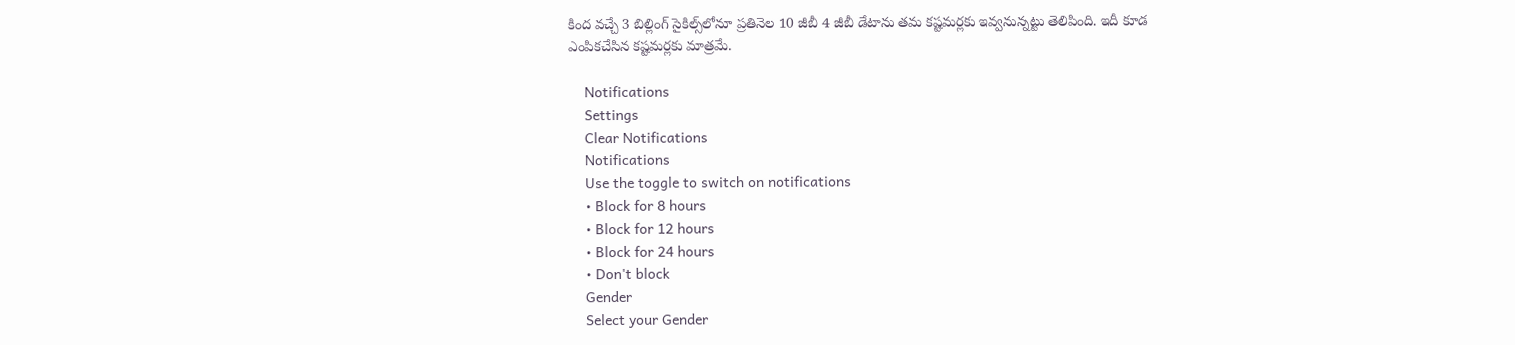కింద వచ్చే 3 బిల్లింగ్ సైకిల్స్‌లోనూ ప్రతినెల 10 జీబీ 4 జీబీ డేటాను తమ కష్టమర్లకు ఇవ్వనున్నట్టు తెలిపింది. ఇదీ కూడ ఎంపికచేసిన కష్టమర్లకు మాత్రమే.

    Notifications
    Settings
    Clear Notifications
    Notifications
    Use the toggle to switch on notifications
    • Block for 8 hours
    • Block for 12 hours
    • Block for 24 hours
    • Don't block
    Gender
    Select your Gender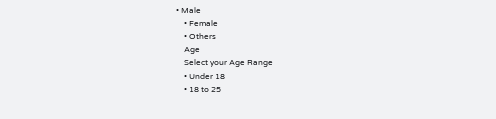• Male
    • Female
    • Others
    Age
    Select your Age Range
    • Under 18
    • 18 to 25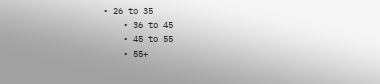• 26 to 35
    • 36 to 45
    • 45 to 55
    • 55+